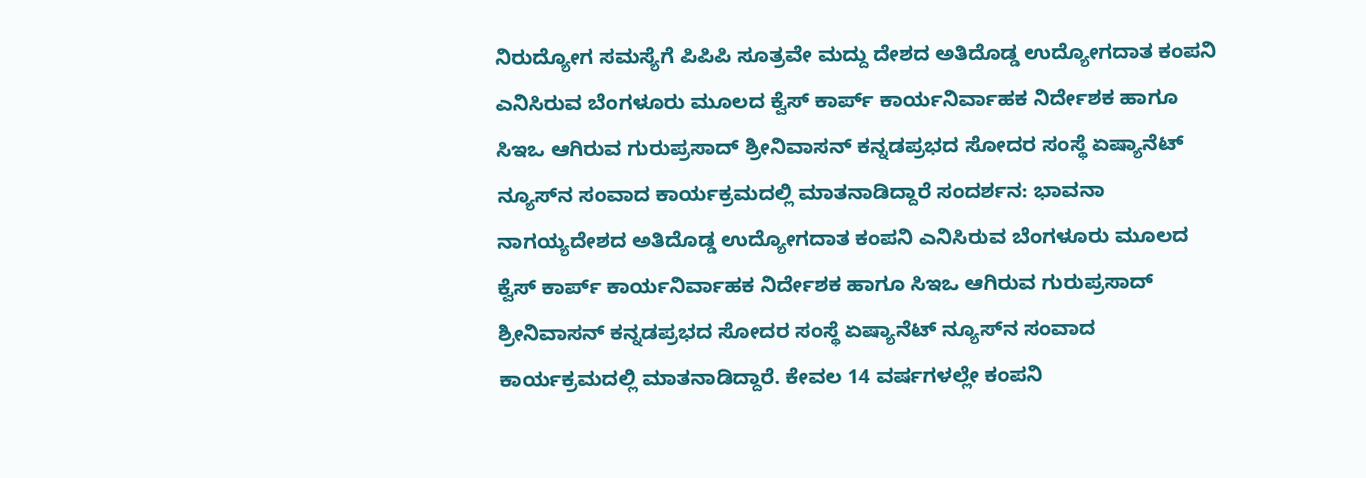ನಿರುದ್ಯೋಗ ಸಮಸ್ಯೆಗೆ ಪಿಪಿಪಿ ಸೂತ್ರವೇ ಮದ್ದು ದೇಶದ ಅತಿದೊಡ್ಡ ಉದ್ಯೋಗದಾತ ಕಂಪನಿ ಎನಿಸಿರುವ ಬೆಂಗಳೂರು ಮೂಲದ ಕ್ವೆಸ್‌ ಕಾರ್ಪ್ ಕಾರ್ಯನಿರ್ವಾಹಕ ನಿರ್ದೇಶಕ ಹಾಗೂ ಸಿಇಒ ಆಗಿರುವ ಗುರುಪ್ರಸಾದ್‌ ಶ್ರೀನಿವಾಸನ್‌ ಕನ್ನಡಪ್ರಭದ ಸೋದರ ಸಂಸ್ಥೆ ಏಷ್ಯಾನೆಟ್‌ ನ್ಯೂಸ್‌ನ ಸಂವಾದ ಕಾರ್ಯಕ್ರಮದಲ್ಲಿ ಮಾತನಾಡಿದ್ದಾರೆ ಸಂದರ್ಶನ: ಭಾವನಾ ನಾಗಯ್ಯದೇಶದ ಅತಿದೊಡ್ಡ ಉದ್ಯೋಗದಾತ ಕಂಪನಿ ಎನಿಸಿರುವ ಬೆಂಗಳೂರು ಮೂಲದ ಕ್ವೆಸ್‌ ಕಾರ್ಪ್ ಕಾರ್ಯನಿರ್ವಾಹಕ ನಿರ್ದೇಶಕ ಹಾಗೂ ಸಿಇಒ ಆಗಿರುವ ಗುರುಪ್ರಸಾದ್‌ ಶ್ರೀನಿವಾಸನ್‌ ಕನ್ನಡಪ್ರಭದ ಸೋದರ ಸಂಸ್ಥೆ ಏಷ್ಯಾನೆಟ್‌ ನ್ಯೂಸ್‌ನ ಸಂವಾದ ಕಾರ್ಯಕ್ರಮದಲ್ಲಿ ಮಾತನಾಡಿದ್ದಾರೆ. ಕೇವಲ 14 ವರ್ಷಗಳಲ್ಲೇ ಕಂಪನಿ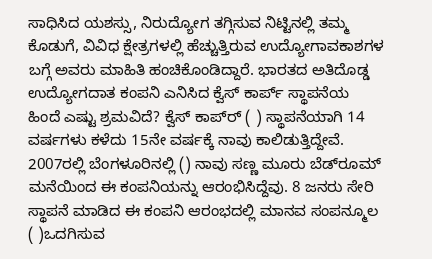ಸಾಧಿಸಿದ ಯಶಸ್ಸು, ನಿರುದ್ಯೋಗ ತಗ್ಗಿಸುವ ನಿಟ್ಟಿನಲ್ಲಿ ತಮ್ಮ ಕೊಡುಗೆ, ವಿವಿಧ ಕ್ಷೇತ್ರಗಳಲ್ಲಿ ಹೆಚ್ಚುತ್ತಿರುವ ಉದ್ಯೋಗಾವಕಾಶಗಳ ಬಗ್ಗೆ ಅವರು ಮಾಹಿತಿ ಹಂಚಿಕೊಂಡಿದ್ದಾರೆ. ಭಾರತದ ಅತಿದೊಡ್ಡ ಉದ್ಯೋಗದಾತ ಕಂಪನಿ ಎನಿಸಿದ ಕ್ವೆಸ್‌ ಕಾರ್ಪ್ ಸ್ಥಾಪನೆಯ ಹಿಂದೆ ಎಷ್ಟು ಶ್ರಮವಿದೆ? ಕ್ವೆಸ್‌ ಕಾಪ್‌ರ್‍ ( ) ಸ್ಥಾಪನೆಯಾಗಿ 14 ವರ್ಷಗಳು ಕಳೆದು 15ನೇ ವರ್ಷಕ್ಕೆ ನಾವು ಕಾಲಿಡುತ್ತಿದ್ದೇವೆ. 2007ರಲ್ಲಿ ಬೆಂಗಳೂರಿನಲ್ಲಿ () ನಾವು ಸಣ್ಣ ಮೂರು ಬೆಡ್‌ರೂಮ್‌ ಮನೆಯಿಂದ ಈ ಕಂಪನಿಯನ್ನು ಆರಂಭಿಸಿದ್ದೆವು. 8 ಜನರು ಸೇರಿ ಸ್ಥಾಪನೆ ಮಾಡಿದ ಈ ಕಂಪನಿ ಆರಂಭದಲ್ಲಿ ಮಾನವ ಸಂಪನ್ಮೂಲ ( )ಒದಗಿಸುವ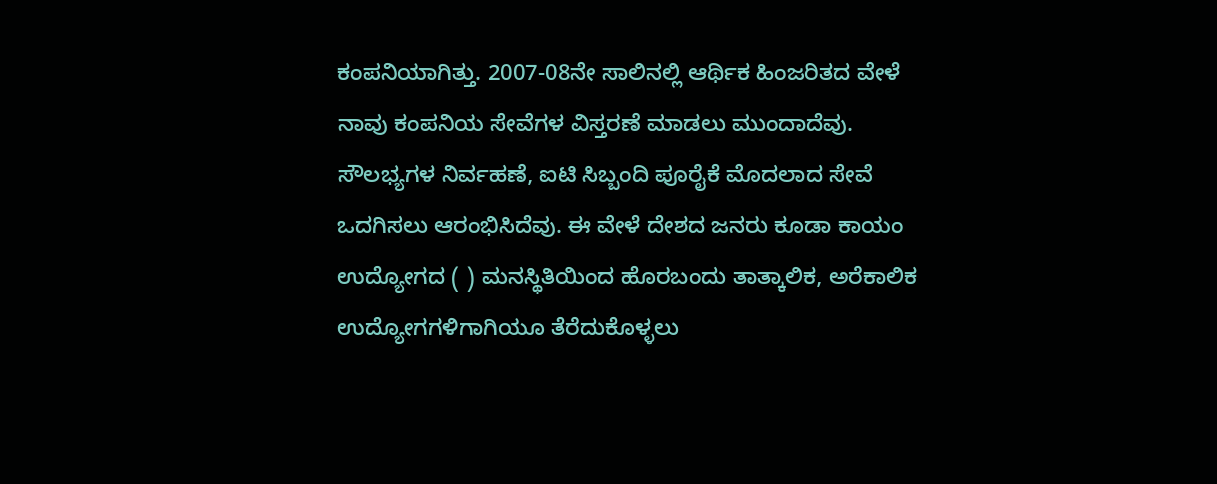ಕಂಪನಿಯಾಗಿತ್ತು. 2007-08ನೇ ಸಾಲಿನಲ್ಲಿ ಆರ್ಥಿಕ ಹಿಂಜರಿತದ ವೇಳೆ ನಾವು ಕಂಪನಿಯ ಸೇವೆಗಳ ವಿಸ್ತರಣೆ ಮಾಡಲು ಮುಂದಾದೆವು. ಸೌಲಭ್ಯಗಳ ನಿರ್ವಹಣೆ, ಐಟಿ ಸಿಬ್ಬಂದಿ ಪೂರೈಕೆ ಮೊದಲಾದ ಸೇವೆ ಒದಗಿಸಲು ಆರಂಭಿಸಿದೆವು. ಈ ವೇಳೆ ದೇಶದ ಜನರು ಕೂಡಾ ಕಾಯಂ ಉದ್ಯೋಗದ ( ) ಮನಸ್ಥಿತಿಯಿಂದ ಹೊರಬಂದು ತಾತ್ಕಾಲಿಕ, ಅರೆಕಾಲಿಕ ಉದ್ಯೋಗಗಳಿಗಾಗಿಯೂ ತೆರೆದುಕೊಳ್ಳಲು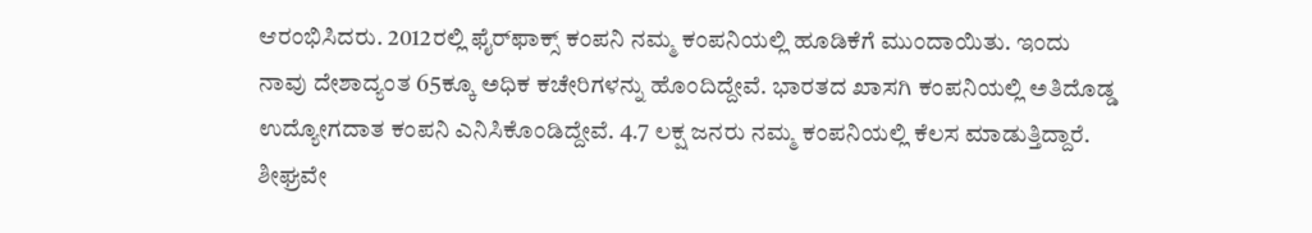ಆರಂಭಿಸಿದರು. 2012ರಲ್ಲಿ ಫೈರ್‌ಫಾಕ್ಸ್‌ ಕಂಪನಿ ನಮ್ಮ ಕಂಪನಿಯಲ್ಲಿ ಹೂಡಿಕೆಗೆ ಮುಂದಾಯಿತು. ಇಂದು ನಾವು ದೇಶಾದ್ಯಂತ 65ಕ್ಕೂ ಅಧಿಕ ಕಚೇರಿಗಳನ್ನು ಹೊಂದಿದ್ದೇವೆ. ಭಾರತದ ಖಾಸಗಿ ಕಂಪನಿಯಲ್ಲಿ ಅತಿದೊಡ್ಡ ಉದ್ಯೋಗದಾತ ಕಂಪನಿ ಎನಿಸಿಕೊಂಡಿದ್ದೇವೆ. 4.7 ಲಕ್ಷ ಜನರು ನಮ್ಮ ಕಂಪನಿಯಲ್ಲಿ ಕೆಲಸ ಮಾಡುತ್ತಿದ್ದಾರೆ. ಶೀಘ್ರವೇ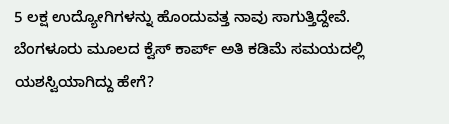5 ಲಕ್ಷ ಉದ್ಯೋಗಿಗಳನ್ನು ಹೊಂದುವತ್ತ ನಾವು ಸಾಗುತ್ತಿದ್ದೇವೆ. ಬೆಂಗಳೂರು ಮೂಲದ ಕ್ವೆಸ್‌ ಕಾರ್ಪ್ ಅತಿ ಕಡಿಮೆ ಸಮಯದಲ್ಲಿ ಯಶಸ್ವಿಯಾಗಿದ್ದು ಹೇಗೆ?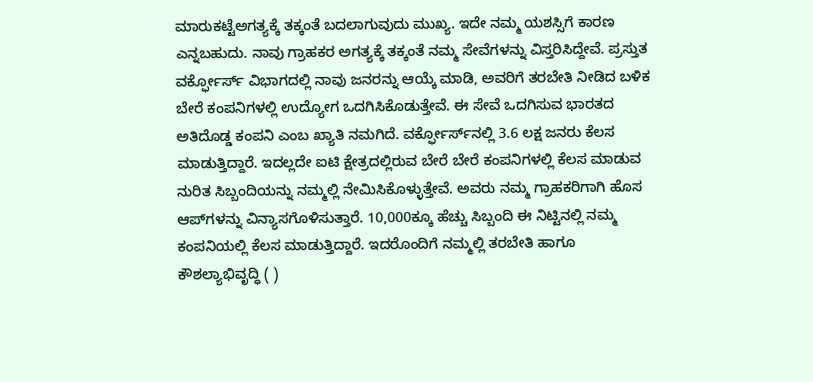ಮಾರುಕಟ್ಟೆಅಗತ್ಯಕ್ಕೆ ತಕ್ಕಂತೆ ಬದಲಾಗುವುದು ಮುಖ್ಯ. ಇದೇ ನಮ್ಮ ಯಶಸ್ಸಿಗೆ ಕಾರಣ ಎನ್ನಬಹುದು. ನಾವು ಗ್ರಾಹಕರ ಅಗತ್ಯಕ್ಕೆ ತಕ್ಕಂತೆ ನಮ್ಮ ಸೇವೆಗಳನ್ನು ವಿಸ್ತರಿಸಿದ್ದೇವೆ. ಪ್ರಸ್ತುತ ವರ್ಕ್ಫೋರ್ಸ್‌ ವಿಭಾಗದಲ್ಲಿ ನಾವು ಜನರನ್ನು ಆಯ್ಕೆ ಮಾಡಿ, ಅವರಿಗೆ ತರಬೇತಿ ನೀಡಿದ ಬಳಿಕ ಬೇರೆ ಕಂಪನಿಗಳಲ್ಲಿ ಉದ್ಯೋಗ ಒದಗಿಸಿಕೊಡುತ್ತೇವೆ. ಈ ಸೇವೆ ಒದಗಿಸುವ ಭಾರತದ ಅತಿದೊಡ್ಡ ಕಂಪನಿ ಎಂಬ ಖ್ಯಾತಿ ನಮಗಿದೆ. ವರ್ಕ್ಫೋರ್ಸ್‌ನಲ್ಲಿ 3.6 ಲಕ್ಷ ಜನರು ಕೆಲಸ ಮಾಡುತ್ತಿದ್ದಾರೆ. ಇದಲ್ಲದೇ ಐಟಿ ಕ್ಷೇತ್ರದಲ್ಲಿರುವ ಬೇರೆ ಬೇರೆ ಕಂಪನಿಗಳಲ್ಲಿ ಕೆಲಸ ಮಾಡುವ ನುರಿತ ಸಿಬ್ಬಂದಿಯನ್ನು ನಮ್ಮಲ್ಲಿ ನೇಮಿಸಿಕೊಳ್ಳುತ್ತೇವೆ. ಅವರು ನಮ್ಮ ಗ್ರಾಹಕರಿಗಾಗಿ ಹೊಸ ಆಪ್‌ಗಳನ್ನು ವಿನ್ಯಾಸಗೊಳಿಸುತ್ತಾರೆ. 10,000ಕ್ಕೂ ಹೆಚ್ಚು ಸಿಬ್ಬಂದಿ ಈ ನಿಟ್ಟಿನಲ್ಲಿ ನಮ್ಮ ಕಂಪನಿಯಲ್ಲಿ ಕೆಲಸ ಮಾಡುತ್ತಿದ್ದಾರೆ. ಇದರೊಂದಿಗೆ ನಮ್ಮಲ್ಲಿ ತರಬೇತಿ ಹಾಗೂ ಕೌಶಲ್ಯಾಭಿವೃದ್ಧಿ ( )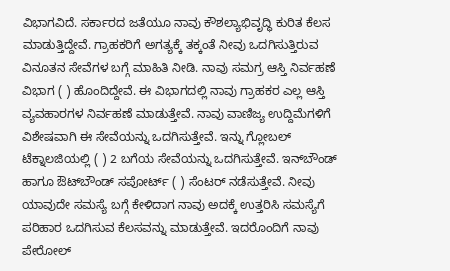ವಿಭಾಗವಿದೆ. ಸರ್ಕಾರದ ಜತೆಯೂ ನಾವು ಕೌಶಲ್ಯಾಭಿವೃದ್ಧಿ ಕುರಿತ ಕೆಲಸ ಮಾಡುತ್ತಿದ್ದೇವೆ. ಗ್ರಾಹಕರಿಗೆ ಅಗತ್ಯಕ್ಕೆ ತಕ್ಕಂತೆ ನೀವು ಒದಗಿಸುತ್ತಿರುವ ವಿನೂತನ ಸೇವೆಗಳ ಬಗ್ಗೆ ಮಾಹಿತಿ ನೀಡಿ. ನಾವು ಸಮಗ್ರ ಆಸ್ತಿ ನಿರ್ವಹಣೆ ವಿಭಾಗ ( ) ಹೊಂದಿದ್ದೇವೆ. ಈ ವಿಭಾಗದಲ್ಲಿ ನಾವು ಗ್ರಾಹಕರ ಎಲ್ಲ ಆಸ್ತಿ ವ್ಯವಹಾರಗಳ ನಿರ್ವಹಣೆ ಮಾಡುತ್ತೇವೆ. ನಾವು ವಾಣಿಜ್ಯ ಉದ್ದಿಮೆಗಳಿಗೆ ವಿಶೇಷವಾಗಿ ಈ ಸೇವೆಯನ್ನು ಒದಗಿಸುತ್ತೇವೆ. ಇನ್ನು ಗ್ಲೋಬಲ್‌ ಟೆಕ್ನಾಲಜಿಯಲ್ಲಿ ( ) 2 ಬಗೆಯ ಸೇವೆಯನ್ನು ಒದಗಿಸುತ್ತೇವೆ. ಇನ್‌ಬೌಂಡ್‌ ಹಾಗೂ ಔಟ್‌ಬೌಂಡ್‌ ಸಪೋರ್ಟ್ ( ) ಸೆಂಟರ್‌ ನಡೆಸುತ್ತೇವೆ. ನೀವು ಯಾವುದೇ ಸಮಸ್ಯೆ ಬಗ್ಗೆ ಕೇಳಿದಾಗ ನಾವು ಅದಕ್ಕೆ ಉತ್ತರಿಸಿ ಸಮಸ್ಯೆಗೆ ಪರಿಹಾರ ಒದಗಿಸುವ ಕೆಲಸವನ್ನು ಮಾಡುತ್ತೇವೆ. ಇದರೊಂದಿಗೆ ನಾವು ಪೇರೋಲ್‌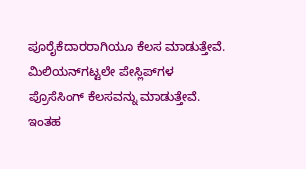ಪೂರೈಕೆದಾರರಾಗಿಯೂ ಕೆಲಸ ಮಾಡುತ್ತೇವೆ. ಮಿಲಿಯನ್‌ಗಟ್ಟಲೇ ಪೇಸ್ಲಿಪ್‌ಗಳ ಪ್ರೊಸೆಸಿಂಗ್‌ ಕೆಲಸವನ್ನು ಮಾಡುತ್ತೇವೆ. ಇಂತಹ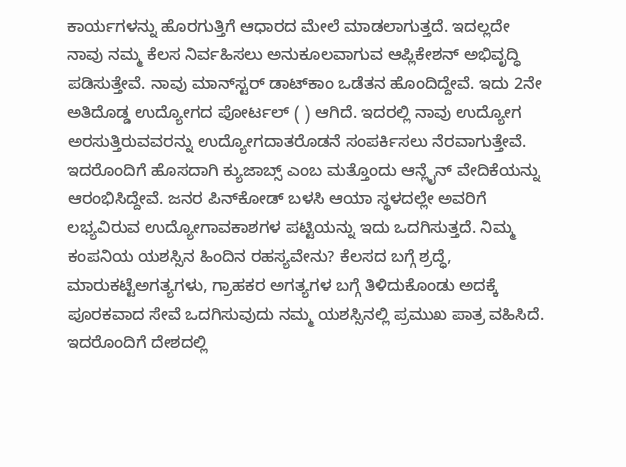ಕಾರ್ಯಗಳನ್ನು ಹೊರಗುತ್ತಿಗೆ ಆಧಾರದ ಮೇಲೆ ಮಾಡಲಾಗುತ್ತದೆ. ಇದಲ್ಲದೇ ನಾವು ನಮ್ಮ ಕೆಲಸ ನಿರ್ವಹಿಸಲು ಅನುಕೂಲವಾಗುವ ಆಪ್ಲಿಕೇಶನ್‌ ಅಭಿವೃದ್ಧಿ ಪಡಿಸುತ್ತೇವೆ. ನಾವು ಮಾನ್‌ಸ್ಟರ್‌ ಡಾಟ್‌ಕಾಂ ಒಡೆತನ ಹೊಂದಿದ್ದೇವೆ. ಇದು 2ನೇ ಅತಿದೊಡ್ಡ ಉದ್ಯೋಗದ ಪೋರ್ಟಲ್‌ ( ) ಆಗಿದೆ. ಇದರಲ್ಲಿ ನಾವು ಉದ್ಯೋಗ ಅರಸುತ್ತಿರುವವರನ್ನು ಉದ್ಯೋಗದಾತರೊಡನೆ ಸಂಪರ್ಕಿಸಲು ನೆರವಾಗುತ್ತೇವೆ. ಇದರೊಂದಿಗೆ ಹೊಸದಾಗಿ ಕ್ಯುಜಾಬ್ಸ್‌ ಎಂಬ ಮತ್ತೊಂದು ಆನ್ಲೈನ್‌ ವೇದಿಕೆಯನ್ನು ಆರಂಭಿಸಿದ್ದೇವೆ. ಜನರ ಪಿನ್‌ಕೋಡ್‌ ಬಳಸಿ ಆಯಾ ಸ್ಥಳದಲ್ಲೇ ಅವರಿಗೆ ಲಭ್ಯವಿರುವ ಉದ್ಯೋಗಾವಕಾಶಗಳ ಪಟ್ಟಿಯನ್ನು ಇದು ಒದಗಿಸುತ್ತದೆ. ನಿಮ್ಮ ಕಂಪನಿಯ ಯಶಸ್ಸಿನ ಹಿಂದಿನ ರಹಸ್ಯವೇನು? ಕೆಲಸದ ಬಗ್ಗೆ ಶ್ರದ್ಧೆ, ಮಾರುಕಟ್ಟೆಅಗತ್ಯಗಳು, ಗ್ರಾಹಕರ ಅಗತ್ಯಗಳ ಬಗ್ಗೆ ತಿಳಿದುಕೊಂಡು ಅದಕ್ಕೆ ಪೂರಕವಾದ ಸೇವೆ ಒದಗಿಸುವುದು ನಮ್ಮ ಯಶಸ್ಸಿನಲ್ಲಿ ಪ್ರಮುಖ ಪಾತ್ರ ವಹಿಸಿದೆ. ಇದರೊಂದಿಗೆ ದೇಶದಲ್ಲಿ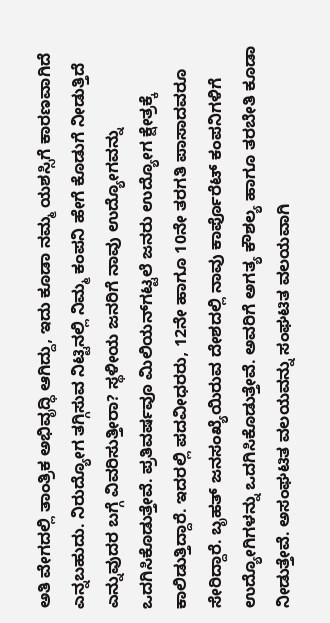ಅತಿ ವೇಗದಲ್ಲಿ ತಾಂತ್ರಿಕ ಅಭಿವೃದ್ಧಿ ಆಗಿದ್ದು, ಇದು ಕೂಡಾ ನಮ್ಮ ಯಶಸ್ಸಿಗೆ ಕಾರಣವಾಗಿದೆ ಎನ್ನಬಹುದು. ನಿರುದ್ಯೋಗ ತಗ್ಗಿಸುವ ನಿಟ್ಟಿನಲ್ಲಿ ನಿಮ್ಮ ಕಂಪನಿ ಹೇಗೆ ಕೊಡುಗೆ ನೀಡುತ್ತಿದೆ ಎನ್ನುವುದರ ಬಗ್ಗೆ ವಿವರಿಸುತ್ತೀರಾ? ಸ್ಥಳೀಯ ಜನರಿಗೆ ನಾವು ಉದ್ಯೋಗವನ್ನು ಒದಗಿಸಿಕೊಡುತ್ತೇವೆ. ಪ್ರತಿವರ್ಷವೂ ಮಿಲಿಯನ್‌ಗಟ್ಟಲೆ ಜನರು ಉದ್ಯೋಗ ಕ್ಷೇತ್ರಕ್ಕೆ ಕಾಲಿಡುತ್ತಿದ್ದಾರೆ. ಇದರಲ್ಲಿ ಪದವೀಧರರು, 12ನೇ ಹಾಗೂ 10ನೇ ತರಗತಿ ಪಾಸಾದವರೂ ಸೇರಿದ್ದಾರೆ. ಬೃಹತ್‌ ಜನಸಂಖ್ಯೆಯಿರುವ ದೇಶದಲ್ಲಿ ನಾವು ಕಾರ್ಪೊರೆಟ್‌ ಕಂಪನಿಗಳಿಗೆ ಉದ್ಯೋಗಿಗಳನ್ನು ಒದಗಿಸಿಕೊಡುತ್ತೇವೆ. ಅವರಿಗೆ ಅಗತ್ಯ ಕೌಶಲ್ಯ ಹಾಗೂ ತರಬೇತಿ ಕೂಡಾ ನೀಡುತ್ತೇವೆ. ಅಸಂಘಟಿತ ವಲಯವನ್ನು ಸಂಘಟಿತ ವಲಯವಾಗಿ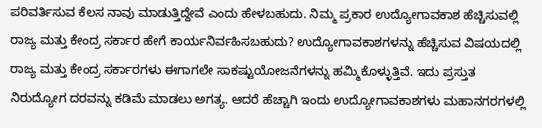ಪರಿವರ್ತಿಸುವ ಕೆಲಸ ನಾವು ಮಾಡುತ್ತಿದ್ದೇವೆ ಎಂದು ಹೇಳಬಹುದು. ನಿಮ್ಮ ಪ್ರಕಾರ ಉದ್ಯೋಗಾವಕಾಶ ಹೆಚ್ಚಿಸುವಲ್ಲಿ ರಾಜ್ಯ ಮತ್ತು ಕೇಂದ್ರ ಸರ್ಕಾರ ಹೇಗೆ ಕಾರ್ಯನಿರ್ವಹಿಸಬಹುದು? ಉದ್ಯೋಗಾವಕಾಶಗಳನ್ನು ಹೆಚ್ಚಿಸುವ ವಿಷಯದಲ್ಲಿ ರಾಜ್ಯ ಮತ್ತು ಕೇಂದ್ರ ಸರ್ಕಾರಗಳು ಈಗಾಗಲೇ ಸಾಕಷ್ಟುಯೋಜನೆಗಳನ್ನು ಹಮ್ಮಿಕೊಳ್ಳುತ್ತಿವೆ. ಇದು ಪ್ರಸ್ತುತ ನಿರುದ್ಯೋಗ ದರವನ್ನು ಕಡಿಮೆ ಮಾಡಲು ಅಗತ್ಯ. ಆದರೆ ಹೆಚ್ಚಾಗಿ ಇಂದು ಉದ್ಯೋಗಾವಕಾಶಗಳು ಮಹಾನಗರಗಳಲ್ಲಿ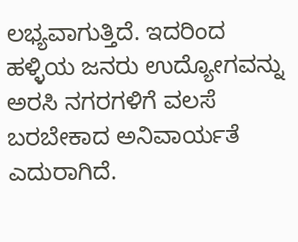ಲಭ್ಯವಾಗುತ್ತಿದೆ. ಇದರಿಂದ ಹಳ್ಳಿಯ ಜನರು ಉದ್ಯೋಗವನ್ನು ಅರಸಿ ನಗರಗಳಿಗೆ ವಲಸೆ ಬರಬೇಕಾದ ಅನಿವಾರ್ಯತೆ ಎದುರಾಗಿದೆ.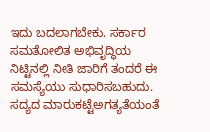ಇದು ಬದಲಾಗಬೇಕು. ಸರ್ಕಾರ ಸಮತೋಲಿತ ಅಭಿವೃದ್ಧಿಯ ನಿಟ್ಟಿನಲ್ಲಿ ನೀತಿ ಜಾರಿಗೆ ತಂದರೆ ಈ ಸಮಸ್ಯೆಯು ಸುಧಾರಿಸಬಹುದು. ಸದ್ಯದ ಮಾರುಕಟ್ಟೆಅಗತ್ಯತೆಯಂತೆ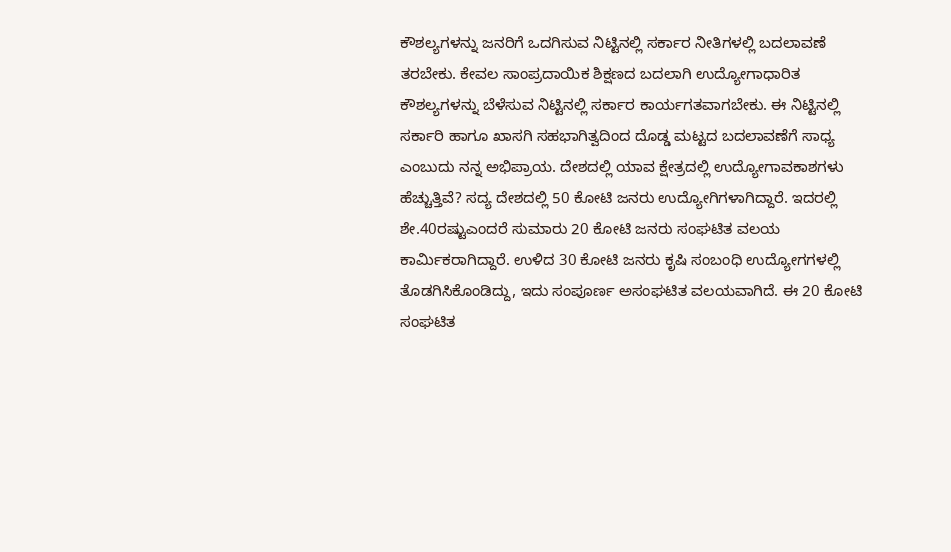ಕೌಶಲ್ಯಗಳನ್ನು ಜನರಿಗೆ ಒದಗಿಸುವ ನಿಟ್ಟಿನಲ್ಲಿ ಸರ್ಕಾರ ನೀತಿಗಳಲ್ಲಿ ಬದಲಾವಣೆ ತರಬೇಕು. ಕೇವಲ ಸಾಂಪ್ರದಾಯಿಕ ಶಿಕ್ಷಣದ ಬದಲಾಗಿ ಉದ್ಯೋಗಾಧಾರಿತ ಕೌಶಲ್ಯಗಳನ್ನು ಬೆಳೆಸುವ ನಿಟ್ಟಿನಲ್ಲಿ ಸರ್ಕಾರ ಕಾರ್ಯಗತವಾಗಬೇಕು. ಈ ನಿಟ್ಟಿನಲ್ಲಿ ಸರ್ಕಾರಿ ಹಾಗೂ ಖಾಸಗಿ ಸಹಭಾಗಿತ್ವದಿಂದ ದೊಡ್ಡ ಮಟ್ಟದ ಬದಲಾವಣೆಗೆ ಸಾಧ್ಯ ಎಂಬುದು ನನ್ನ ಅಭಿಪ್ರಾಯ. ದೇಶದಲ್ಲಿ ಯಾವ ಕ್ಷೇತ್ರದಲ್ಲಿ ಉದ್ಯೋಗಾವಕಾಶಗಳು ಹೆಚ್ಚುತ್ತಿವೆ? ಸದ್ಯ ದೇಶದಲ್ಲಿ 50 ಕೋಟಿ ಜನರು ಉದ್ಯೋಗಿಗಳಾಗಿದ್ದಾರೆ. ಇದರಲ್ಲಿ ಶೇ.40ರಷ್ಟುಎಂದರೆ ಸುಮಾರು 20 ಕೋಟಿ ಜನರು ಸಂಘಟಿತ ವಲಯ ಕಾರ್ಮಿಕರಾಗಿದ್ದಾರೆ. ಉಳಿದ 30 ಕೋಟಿ ಜನರು ಕೃಷಿ ಸಂಬಂಧಿ ಉದ್ಯೋಗಗಳಲ್ಲಿ ತೊಡಗಿಸಿಕೊಂಡಿದ್ದು, ಇದು ಸಂಪೂರ್ಣ ಅಸಂಘಟಿತ ವಲಯವಾಗಿದೆ. ಈ 20 ಕೋಟಿ ಸಂಘಟಿತ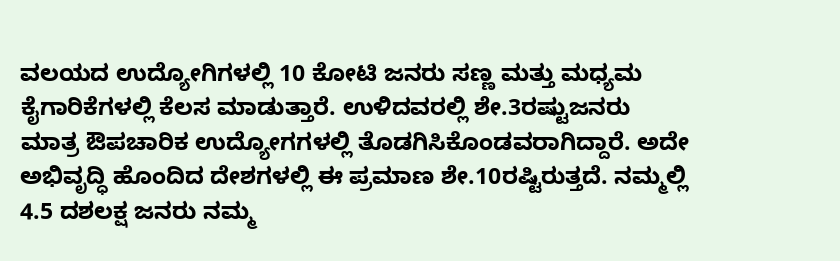ವಲಯದ ಉದ್ಯೋಗಿಗಳಲ್ಲಿ 10 ಕೋಟಿ ಜನರು ಸಣ್ಣ ಮತ್ತು ಮಧ್ಯಮ ಕೈಗಾರಿಕೆಗಳಲ್ಲಿ ಕೆಲಸ ಮಾಡುತ್ತಾರೆ. ಉಳಿದವರಲ್ಲಿ ಶೇ.3ರಷ್ಟುಜನರು ಮಾತ್ರ ಔಪಚಾರಿಕ ಉದ್ಯೋಗಗಳಲ್ಲಿ ತೊಡಗಿಸಿಕೊಂಡವರಾಗಿದ್ದಾರೆ. ಅದೇ ಅಭಿವೃದ್ಧಿ ಹೊಂದಿದ ದೇಶಗಳಲ್ಲಿ ಈ ಪ್ರಮಾಣ ಶೇ.10ರಷ್ಟಿರುತ್ತದೆ. ನಮ್ಮಲ್ಲಿ 4.5 ದಶಲಕ್ಷ ಜನರು ನಮ್ಮ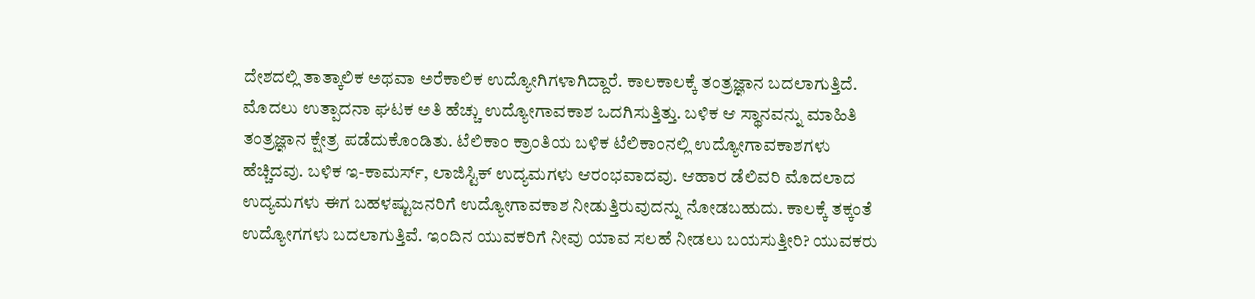ದೇಶದಲ್ಲಿ ತಾತ್ಕಾಲಿಕ ಅಥವಾ ಅರೆಕಾಲಿಕ ಉದ್ಯೋಗಿಗಳಾಗಿದ್ದಾರೆ. ಕಾಲಕಾಲಕ್ಕೆ ತಂತ್ರಜ್ಞಾನ ಬದಲಾಗುತ್ತಿದೆ. ಮೊದಲು ಉತ್ಪಾದನಾ ಘಟಕ ಅತಿ ಹೆಚ್ಚು ಉದ್ಯೋಗಾವಕಾಶ ಒದಗಿಸುತ್ತಿತ್ತು. ಬಳಿಕ ಆ ಸ್ಥಾನವನ್ನು ಮಾಹಿತಿ ತಂತ್ರಜ್ಞಾನ ಕ್ಷೇತ್ರ ಪಡೆದುಕೊಂಡಿತು. ಟೆಲಿಕಾಂ ಕ್ರಾಂತಿಯ ಬಳಿಕ ಟೆಲಿಕಾಂನಲ್ಲಿ ಉದ್ಯೋಗಾವಕಾಶಗಳು ಹೆಚ್ಚಿದವು. ಬಳಿಕ ಇ-ಕಾಮರ್ಸ್‌, ಲಾಜಿಸ್ಟಿಕ್‌ ಉದ್ಯಮಗಳು ಆರಂಭವಾದವು. ಆಹಾರ ಡೆಲಿವರಿ ಮೊದಲಾದ ಉದ್ಯಮಗಳು ಈಗ ಬಹಳಷ್ಟುಜನರಿಗೆ ಉದ್ಯೋಗಾವಕಾಶ ನೀಡುತ್ತಿರುವುದನ್ನು ನೋಡಬಹುದು. ಕಾಲಕ್ಕೆ ತಕ್ಕಂತೆ ಉದ್ಯೋಗಗಳು ಬದಲಾಗುತ್ತಿವೆ. ಇಂದಿನ ಯುವಕರಿಗೆ ನೀವು ಯಾವ ಸಲಹೆ ನೀಡಲು ಬಯಸುತ್ತೀರಿ? ಯುವಕರು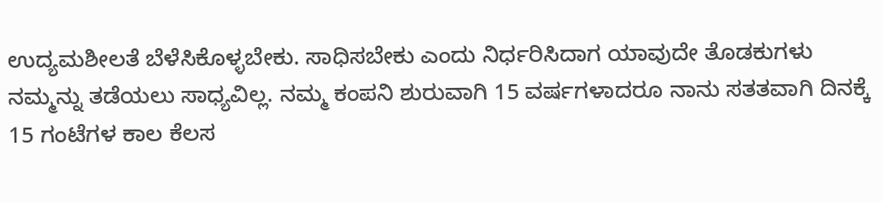ಉದ್ಯಮಶೀಲತೆ ಬೆಳೆಸಿಕೊಳ್ಳಬೇಕು. ಸಾಧಿಸಬೇಕು ಎಂದು ನಿರ್ಧರಿಸಿದಾಗ ಯಾವುದೇ ತೊಡಕುಗಳು ನಮ್ಮನ್ನು ತಡೆಯಲು ಸಾಧ್ಯವಿಲ್ಲ. ನಮ್ಮ ಕಂಪನಿ ಶುರುವಾಗಿ 15 ವರ್ಷಗಳಾದರೂ ನಾನು ಸತತವಾಗಿ ದಿನಕ್ಕೆ 15 ಗಂಟೆಗಳ ಕಾಲ ಕೆಲಸ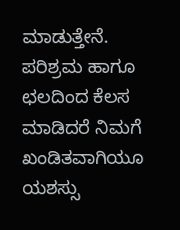ಮಾಡುತ್ತೇನೆ. ಪರಿಶ್ರಮ ಹಾಗೂ ಛಲದಿಂದ ಕೆಲಸ ಮಾಡಿದರೆ ನಿಮಗೆ ಖಂಡಿತವಾಗಿಯೂ ಯಶಸ್ಸು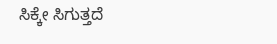ಸಿಕ್ಕೇ ಸಿಗುತ್ತದೆ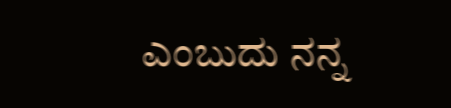ಎಂಬುದು ನನ್ನ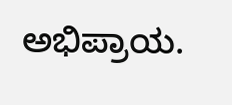ಅಭಿಪ್ರಾಯ.